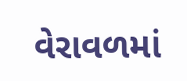વેરાવળમાં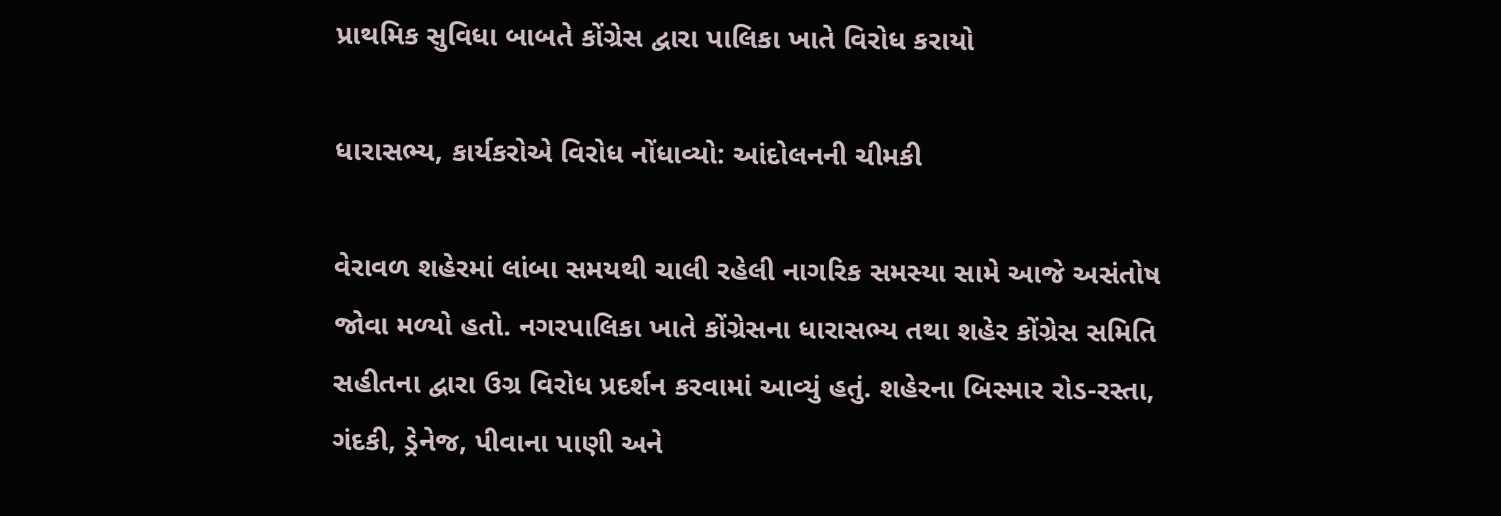પ્રાથમિક સુવિધા બાબતે કોંગ્રેસ દ્વારા પાલિકા ખાતે વિરોધ કરાયો

ધારાસભ્ય, કાર્યકરોએ વિરોધ નોંધાવ્યો: આંદોલનની ચીમકી

વેરાવળ શહેરમાં લાંબા સમયથી ચાલી રહેલી નાગરિક સમસ્યા સામે આજે અસંતોષ જોવા મળ્યો હતો. નગરપાલિકા ખાતે કોંગ્રેસના ધારાસભ્ય તથા શહેર કોંગ્રેસ સમિતિ સહીતના દ્વારા ઉગ્ર વિરોધ પ્રદર્શન કરવામાં આવ્યું હતું. શહેરના બિસ્માર રોડ-રસ્તા, ગંદકી, ડ્રેનેજ, પીવાના પાણી અને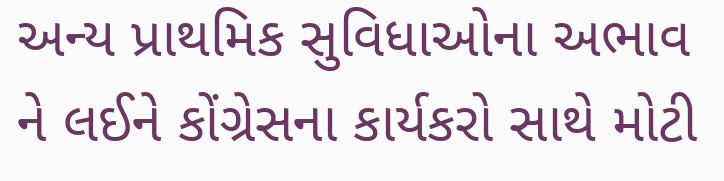અન્ય પ્રાથમિક સુવિધાઓના અભાવ ને લઈને કોંગ્રેસના કાર્યકરો સાથે મોટી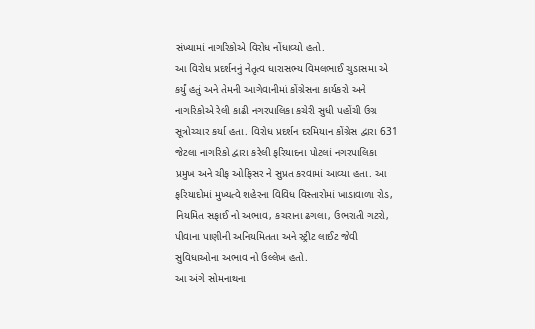સંખ્યામાં નાગરિકોએ વિરોધ નોંધાવ્યો હતો.
આ વિરોધ પ્રદર્શનનું નેતૃત્વ ધારાસભ્ય વિમલભાઈ ચુડાસમા એ કર્યું હતું અને તેમની આગેવાનીમાં કોંગ્રેસના કાર્યકરો અને નાગરિકોએ રેલી કાઢી નગરપાલિકા કચેરી સુધી પહોંચી ઉગ્ર સૂત્રોચ્ચાર કર્યા હતા. વિરોધ પ્રદર્શન દરમિયાન કોંગ્રેસ દ્વારા 631 જેટલા નાગરિકો દ્વારા કરેલી ફરિયાદના પોટલાં નગરપાલિકા પ્રમુખ અને ચીફ ઓફિસર ને સુપ્રત કરવામાં આવ્યા હતા. આ ફરિયાદોમાં મુખ્યત્વે શહેરના વિવિધ વિસ્તારોમાં ખાડાવાળા રોડ, નિયમિત સફાઈ નો અભાવ, કચરાના ઢગલા, ઉભરાતી ગટરો, પીવાના પાણીની અનિયમિતતા અને સ્ટ્રીટ લાઈટ જેવી સુવિધાઓના અભાવ નો ઉલ્લેખ હતો.
આ અંગે સોમનાથના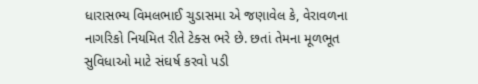ધારાસભ્ય વિમલભાઈ ચુડાસમા એ જણાવેલ કે, વેરાવળના નાગરિકો નિયમિત રીતે ટેક્સ ભરે છે. છતાં તેમના મૂળભૂત સુવિધાઓ માટે સંઘર્ષ કરવો પડી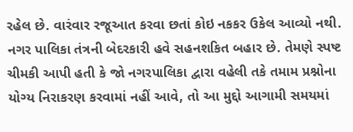રહેલ છે. વારંવાર રજૂઆત કરવા છતાં કોઇ નકકર ઉકેલ આવ્યો નથી. નગર પાલિકા તંત્રની બેદરકારી હવે સહનશકિત બહાર છે. તેમણે સ્પષ્ટ ચીમકી આપી હતી કે જો નગરપાલિકા દ્વારા વહેલી તકે તમામ પ્રશ્નોના યોગ્ય નિરાકરણ કરવામાં નહીં આવે, તો આ મુદ્દો આગામી સમયમાં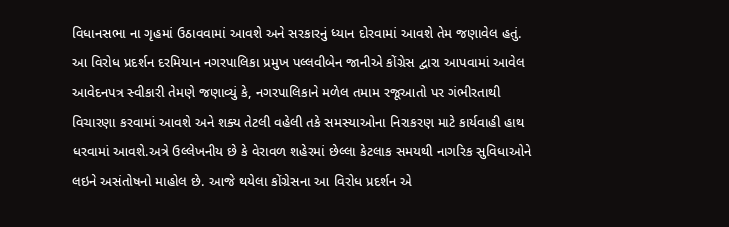વિધાનસભા ના ગૃહમાં ઉઠાવવામાં આવશે અને સરકારનું ધ્યાન દોરવામાં આવશે તેમ જણાવેલ હતું.
આ વિરોધ પ્રદર્શન દરમિયાન નગરપાલિકા પ્રમુખ પલ્લવીબેન જાનીએ કોંગ્રેસ દ્વારા આપવામાં આવેલ આવેદનપત્ર સ્વીકારી તેમણે જણાવ્યું કે, નગરપાલિકાને મળેલ તમામ રજૂઆતો પર ગંભીરતાથી વિચારણા કરવામાં આવશે અને શક્ય તેટલી વહેલી તકે સમસ્યાઓના નિરાકરણ માટે કાર્યવાહી હાથ ધરવામાં આવશે.અત્રે ઉલ્લેખનીય છે કે વેરાવળ શહેરમાં છેલ્લા કેટલાક સમયથી નાગરિક સુવિધાઓને લઇને અસંતોષનો માહોલ છે. આજે થયેલા કોંગ્રેસના આ વિરોધ પ્રદર્શન એ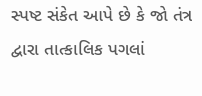સ્પષ્ટ સંકેત આપે છે કે જો તંત્ર દ્વારા તાત્કાલિક પગલાં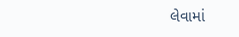લેવામાં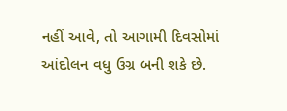નહીં આવે, તો આગામી દિવસોમાં આંદોલન વધુ ઉગ્ર બની શકે છે.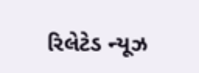રિલેટેડ ન્યૂઝ